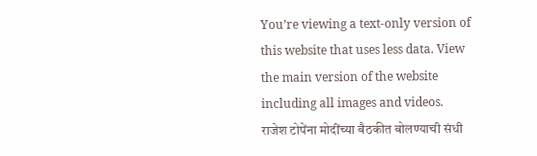You’re viewing a text-only version of this website that uses less data. View the main version of the website including all images and videos.
राजेश टोपेंना मोदींच्या बैठकीत बोलण्याची संधी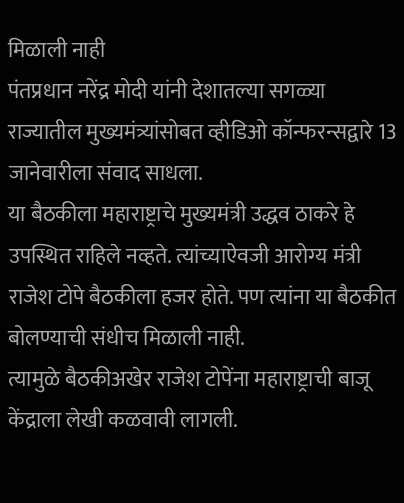मिळाली नाही
पंतप्रधान नरेंद्र मोदी यांनी देशातल्या सगळ्या राज्यातील मुख्यमंत्र्यांसोबत व्हीडिओ कॉन्फरन्सद्वारे 13 जानेवारीला संवाद साधला.
या बैठकीला महाराष्ट्राचे मुख्यमंत्री उद्धव ठाकरे हे उपस्थित राहिले नव्हते. त्यांच्याऐवजी आरोग्य मंत्री राजेश टोपे बैठकीला हजर होते. पण त्यांना या बैठकीत बोलण्याची संधीच मिळाली नाही.
त्यामुळे बैठकीअखेर राजेश टोपेंना महाराष्ट्राची बाजू केंद्राला लेखी कळवावी लागली.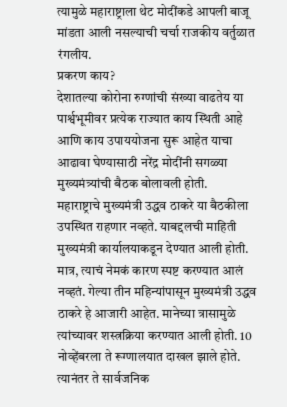त्यामुळे महाराष्ट्राला थेट मोदींकडे आपली बाजू मांडता आली नसल्याची चर्चा राजकीय वर्तुळात रंगलीय.
प्रकरण काय?
देशातल्या कोरोना रुग्णांची संख्या वाढतेय या पार्श्वभूमीवर प्रत्येक राज्यात काय स्थिती आहे आणि काय उपाययोजना सुरू आहेत याचा आढावा घेण्यासाठी नरेंद्र मोदींनी सगळ्या मुख्यमंत्र्यांची बैठक बोलावली होती.
महाराष्ट्राचे मुख्यमंत्री उद्धव ठाकरे या बैठकीला उपस्थित राहणार नव्हते. याबद्दलची माहिती मुख्यमंत्री कार्यालयाकडून देण्यात आली होती.
मात्र, त्याचं नेमकं कारण स्पष्ट करण्यात आलं नव्हतं. गेल्या तीन महिन्यांपासून मुख्यमंत्री उद्धव ठाकरे हे आजारी आहेत. मानेच्या त्रासामुळे त्यांच्यावर शस्त्रक्रिया करण्यात आली होती. 10 नोव्हेंबरला ते रूग्णालयात दाखल झाले होते.
त्यानंतर ते सार्वजनिक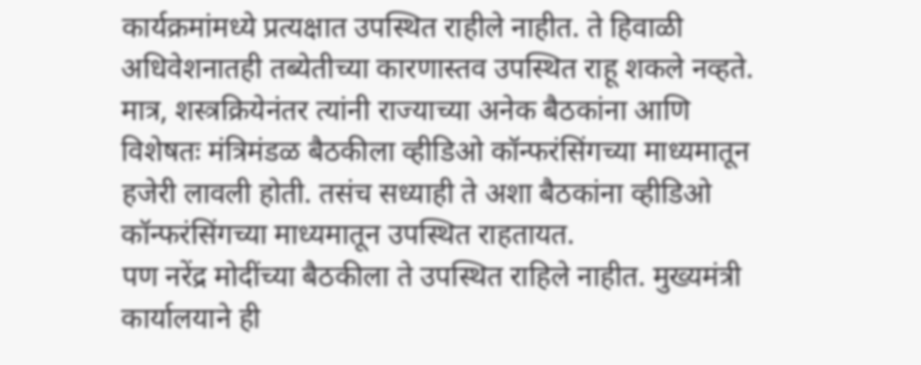कार्यक्रमांमध्ये प्रत्यक्षात उपस्थित राहीले नाहीत. ते हिवाळी अधिवेशनातही तब्येतीच्या कारणास्तव उपस्थित राहू शकले नव्हते.
मात्र, शस्त्रक्रियेनंतर त्यांनी राज्याच्या अनेक बैठकांना आणि विशेषतः मंत्रिमंडळ बैठकीला व्हीडिओ कॉन्फरंसिंगच्या माध्यमातून हजेरी लावली होती. तसंच सध्याही ते अशा बैठकांना व्हीडिओ कॉन्फरंसिंगच्या माध्यमातून उपस्थित राहतायत.
पण नरेंद्र मोदींच्या बैठकीला ते उपस्थित राहिले नाहीत. मुख्यमंत्री कार्यालयाने ही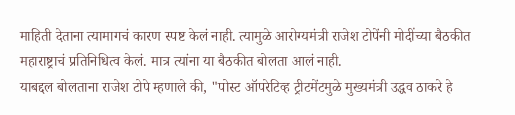माहिती देताना त्यामागचं कारण स्पष्ट केलं नाही. त्यामुळे आरोग्यमंत्री राजेश टोपेंनी मोदींच्या बैठकीत महाराष्ट्राचं प्रतिनिधित्व केलं. मात्र त्यांना या बैठकीत बोलता आलं नाही.
याबद्दल बोलताना राजेश टोपे म्हणाले की, "पोस्ट ऑपरेटिव्ह ट्रीटमेंटमुळे मुख्यमंत्री उद्धव ठाकरे हे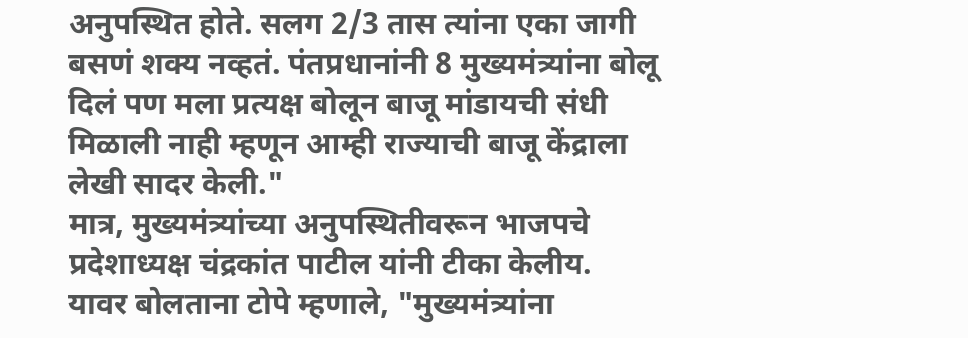अनुपस्थित होते. सलग 2/3 तास त्यांना एका जागी बसणं शक्य नव्हतं. पंतप्रधानांनी 8 मुख्यमंत्र्यांना बोलू दिलं पण मला प्रत्यक्ष बोलून बाजू मांडायची संधी मिळाली नाही म्हणून आम्ही राज्याची बाजू केंद्राला लेखी सादर केली."
मात्र, मुख्यमंत्र्यांच्या अनुपस्थितीवरून भाजपचे प्रदेशाध्यक्ष चंद्रकांत पाटील यांनी टीका केलीय.
यावर बोलताना टोपे म्हणाले, "मुख्यमंत्र्यांना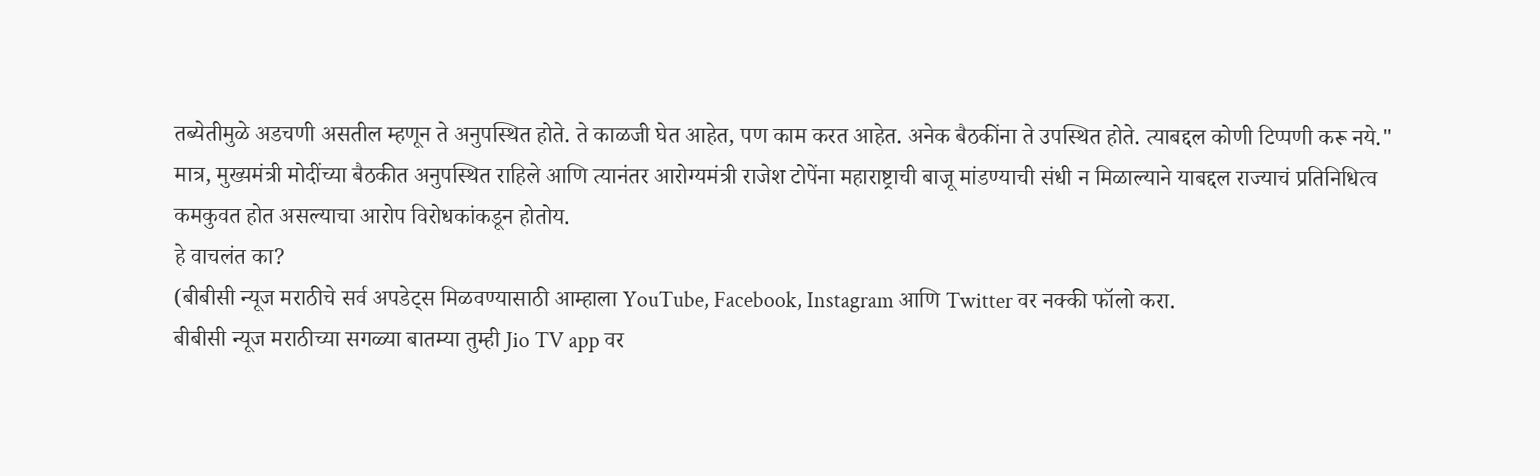तब्येतीमुळे अडचणी असतील म्हणून ते अनुपस्थित होते. ते काळजी घेत आहेत, पण काम करत आहेत. अनेक बैठकींना ते उपस्थित होते. त्याबद्दल कोणी टिप्पणी करू नये."
मात्र, मुख्यमंत्री मोदींच्या बैठकीत अनुपस्थित राहिले आणि त्यानंतर आरोग्यमंत्री राजेश टोपेंना महाराष्ट्राची बाजू मांडण्याची संधी न मिळाल्याने याबद्दल राज्याचं प्रतिनिधित्व कमकुवत होत असल्याचा आरोप विरोधकांकडून होतोय.
हे वाचलंत का?
(बीबीसी न्यूज मराठीचे सर्व अपडेट्स मिळवण्यासाठी आम्हाला YouTube, Facebook, Instagram आणि Twitter वर नक्की फॉलो करा.
बीबीसी न्यूज मराठीच्या सगळ्या बातम्या तुम्ही Jio TV app वर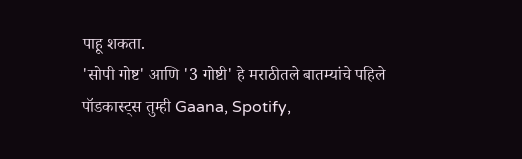पाहू शकता.
'सोपी गोष्ट' आणि '3 गोष्टी' हे मराठीतले बातम्यांचे पहिले पॉडकास्ट्स तुम्ही Gaana, Spotify,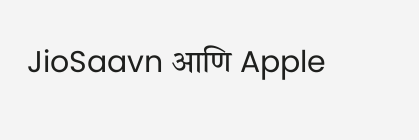JioSaavn आणि Apple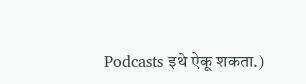Podcasts इथे ऐकू शकता.)